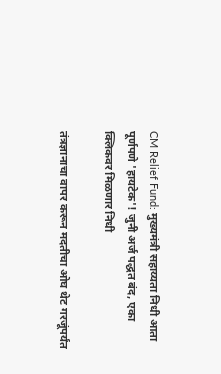CM Relief Fund: मुख्यमंत्री सहाय्यता निधी आता पूर्णपणे 'हायटेक'! जुनी अर्ज पद्धत बंद, एका क्लिकवर मिळणार निधी

तंत्रज्ञानाचा वापर करून मदतीचा ओघ थेट गरजूंपर्यंत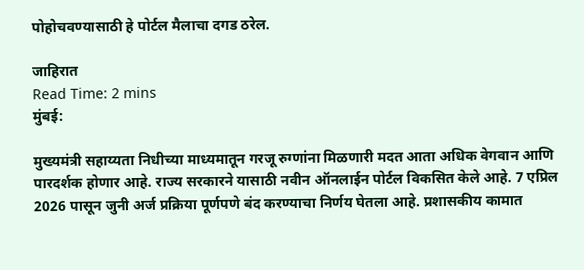पोहोचवण्यासाठी हे पोर्टल मैलाचा दगड ठरेल.

जाहिरात
Read Time: 2 mins
मुंबई:

मुख्यमंत्री सहाय्यता निधीच्या माध्यमातून गरजू रुग्णांना मिळणारी मदत आता अधिक वेगवान आणि पारदर्शक होणार आहे. राज्य सरकारने यासाठी नवीन ऑनलाईन पोर्टल विकसित केले आहे. 7 एप्रिल 2026 पासून जुनी अर्ज प्रक्रिया पूर्णपणे बंद करण्याचा निर्णय घेतला आहे. प्रशासकीय कामात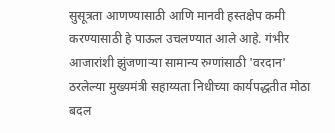सुसूत्रता आणण्यासाठी आणि मानवी हस्तक्षेप कमी करण्यासाठी हे पाऊल उचलण्यात आले आहे. गंभीर आजारांशी झुंजणाऱ्या सामान्य रुग्णांसाठी 'वरदान' ठरलेल्या मुख्यमंत्री सहाय्यता निधीच्या कार्यपद्धतीत मोठा बदल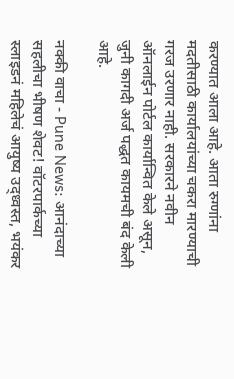करण्यात आला आहे. आता रुग्णांना मदतीसाठी कार्यालयांच्या चकरा मारण्याची गरज उरणार नाही. सरकारने नवीन ऑनलाईन पोर्टल कार्यान्वित केले असून, जुनी कागदी अर्ज पद्धत कायमची बंद केली आहे.

नक्की वाचा - Pune News: आनंदाच्या सहलीचा भीषण शेवट! वॉटरपार्कच्या स्लाइडनं महिलेचं आयुष्य उद्ध्वस्त, भयंकर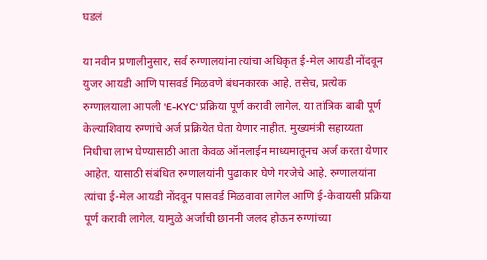घडलं

या नवीन प्रणालीनुसार, सर्व रुग्णालयांना त्यांचा अधिकृत ई-मेल आयडी नोंदवून युजर आयडी आणि पासवर्ड मिळवणे बंधनकारक आहे. तसेच, प्रत्येक रुग्णालयाला आपली 'E-KYC' प्रक्रिया पूर्ण करावी लागेल. या तांत्रिक बाबी पूर्ण केल्याशिवाय रुग्णांचे अर्ज प्रक्रियेत घेता येणार नाहीत. मुख्यमंत्री सहाय्यता निधीचा लाभ घेण्यासाठी आता केवळ ऑनलाईन माध्यमातूनच अर्ज करता येणार आहेत. यासाठी संबंधित रुग्णालयांनी पुढाकार घेणे गरजेचे आहे. रुग्णालयांना त्यांचा ई-मेल आयडी नोंदवून पासवर्ड मिळवावा लागेल आणि ई-केवायसी प्रक्रिया पूर्ण करावी लागेल. यामुळे अर्जांची छाननी जलद होऊन रुग्णांच्या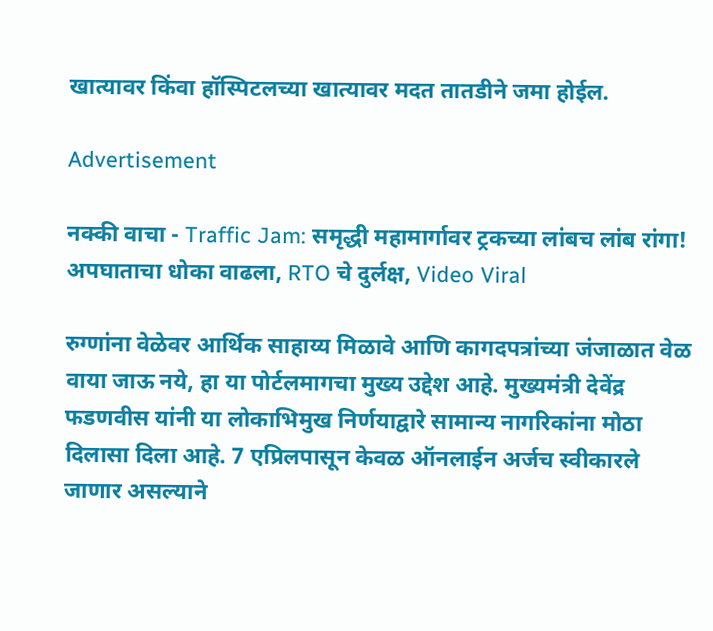खात्यावर किंवा हॉस्पिटलच्या खात्यावर मदत तातडीने जमा होईल.

Advertisement

नक्की वाचा - Traffic Jam: समृद्धी महामार्गावर ट्रकच्या लांबच लांब रांगा! अपघाताचा धोका वाढला, RTO चे दुर्लक्ष, Video Viral

रुग्णांना वेळेवर आर्थिक साहाय्य मिळावे आणि कागदपत्रांच्या जंजाळात वेळ वाया जाऊ नये, हा या पोर्टलमागचा मुख्य उद्देश आहे. मुख्यमंत्री देवेंद्र फडणवीस यांनी या लोकाभिमुख निर्णयाद्वारे सामान्य नागरिकांना मोठा दिलासा दिला आहे. 7 एप्रिलपासून केवळ ऑनलाईन अर्जच स्वीकारले जाणार असल्याने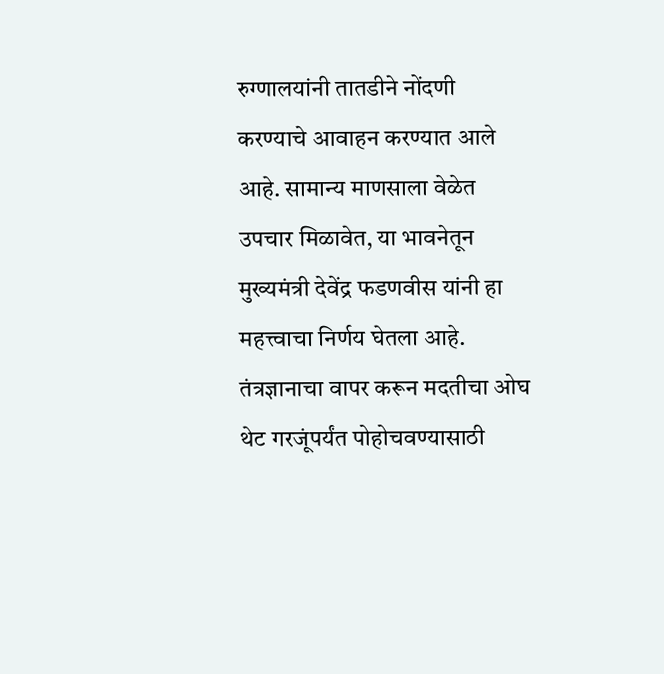रुग्णालयांनी तातडीने नोंदणी करण्याचे आवाहन करण्यात आले आहे. सामान्य माणसाला वेळेत उपचार मिळावेत, या भावनेतून मुख्यमंत्री देवेंद्र फडणवीस यांनी हा महत्त्वाचा निर्णय घेतला आहे. तंत्रज्ञानाचा वापर करून मदतीचा ओघ थेट गरजूंपर्यंत पोहोचवण्यासाठी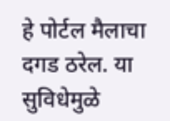हे पोर्टल मैलाचा दगड ठरेल. या सुविधेमुळे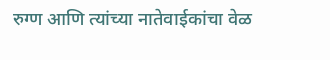रुग्ण आणि त्यांच्या नातेवाईकांचा वेळ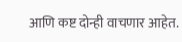आणि कष्ट दोन्ही वाचणार आहेत.